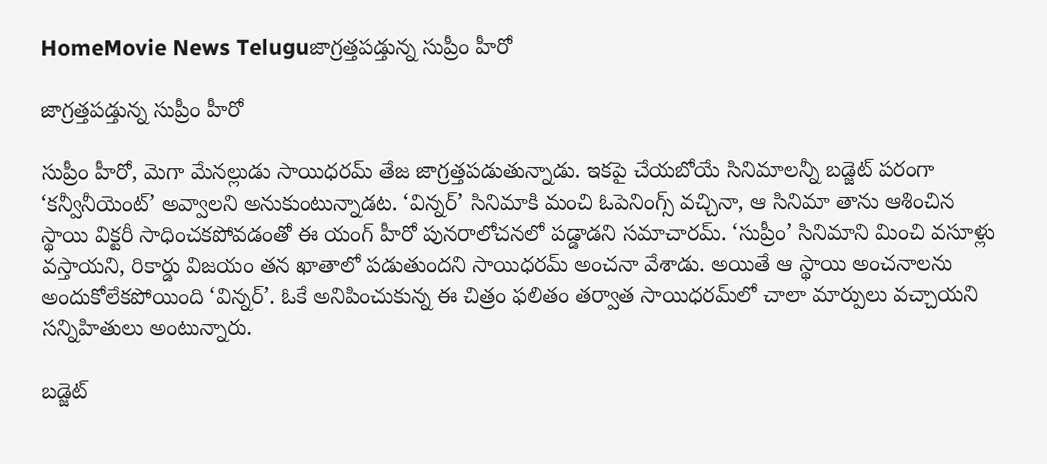HomeMovie News Teluguజాగ్రత్తపడ్తున్న సుప్రీం హీరో

జాగ్రత్తపడ్తున్న సుప్రీం హీరో

సుప్రీం హీరో, మెగా మేనల్లుడు సాయిధరమ్‌ తేజ జాగ్రత్తపడుతున్నాడు. ఇకపై చేయబోయే సినిమాలన్నీ బడ్జెట్‌ పరంగా ‘కన్వీనీయెంట్‌’ అవ్వాలని అనుకుంటున్నాడట. ‘విన్నర్‌’ సినిమాకి మంచి ఓపెనింగ్స్‌ వచ్చినా, ఆ సినిమా తాను ఆశించిన స్థాయి విక్టరీ సాధించకపోవడంతో ఈ యంగ్‌ హీరో పునరాలోచనలో పడ్డాడని సమాచారమ్‌. ‘సుప్రీం’ సినిమాని మించి వసూళ్లు వస్తాయని, రికార్డు విజయం తన ఖాతాలో పడుతుందని సాయిధరమ్‌ అంచనా వేశాడు. అయితే ఆ స్థాయి అంచనాలను అందుకోలేకపోయింది ‘విన్నర్‌’. ఓకే అనిపించుకున్న ఈ చిత్రం ఫలితం తర్వాత సాయిధరమ్‌లో చాలా మార్పులు వచ్చాయని సన్నిహితులు అంటున్నారు.

బడ్జెట్‌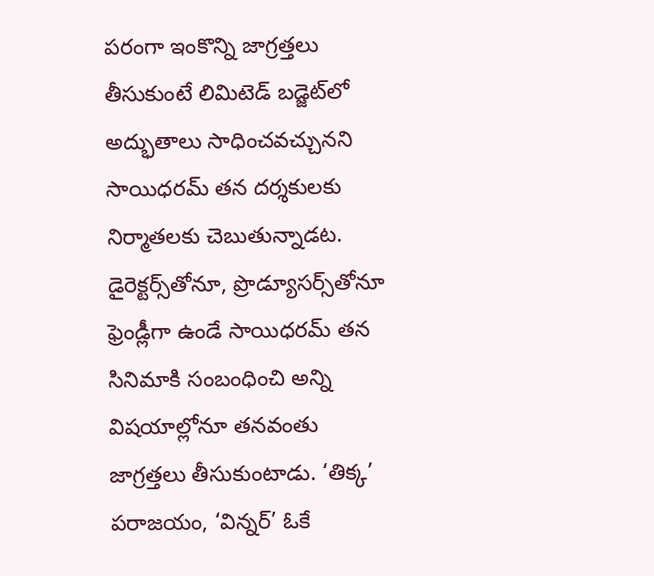పరంగా ఇంకొన్ని జాగ్రత్తలు తీసుకుంటే లిమిటెడ్‌ బడ్జెట్‌లో అద్భుతాలు సాధించవచ్చునని సాయిధరమ్‌ తన దర్శకులకు నిర్మాతలకు చెబుతున్నాడట. డైరెక్టర్స్‌తోనూ, ప్రొడ్యూసర్స్‌తోనూ ఫ్రెండ్లీగా ఉండే సాయిధరమ్‌ తన సినిమాకి సంబంధించి అన్ని విషయాల్లోనూ తనవంతు జాగ్రత్తలు తీసుకుంటాడు. ‘తిక్క’ పరాజయం, ‘విన్నర్‌’ ఓకే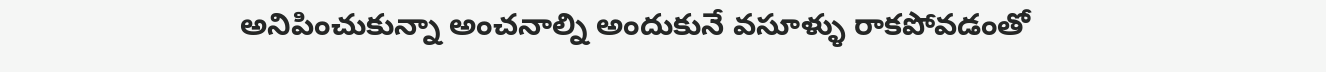అనిపించుకున్నా అంచనాల్ని అందుకునే వసూళ్ళు రాకపోవడంతో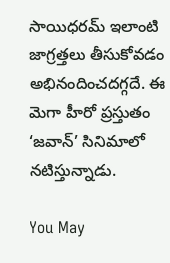సాయిధరమ్‌ ఇలాంటి జాగ్రత్తలు తీసుకోవడం అభినందించదగ్గదే. ఈ మెగా హీరో ప్రస్తుతం ‘జవాన్‌’ సినిమాలో నటిస్తున్నాడు.

You May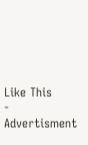Like This
- Advertisment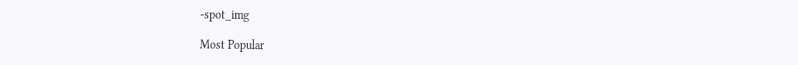-spot_img

Most Popular